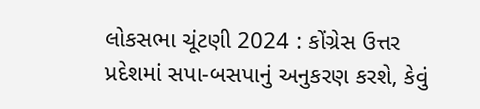લોકસભા ચૂંટણી 2024 : કોંગ્રેસ ઉત્તર પ્રદેશમાં સપા-બસપાનું અનુકરણ કરશે, કેવું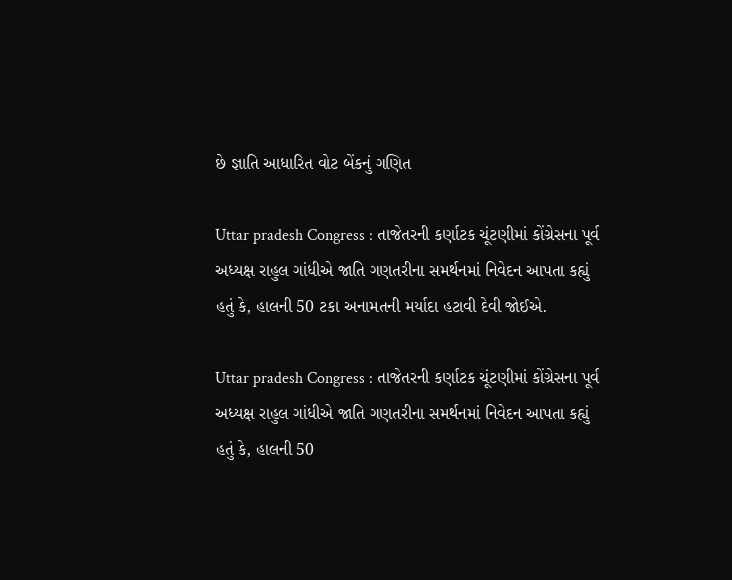છે જ્ઞાતિ આધારિત વોટ બેંકનું ગણિત

Uttar pradesh Congress : તાજેતરની કર્ણાટક ચૂંટણીમાં કોંગ્રેસના પૂર્વ અધ્યક્ષ રાહુલ ગાંધીએ જાતિ ગણતરીના સમર્થનમાં નિવેદન આપતા કહ્યું હતું કે, હાલની 50 ટકા અનામતની મર્યાદા હટાવી દેવી જોઈએ.

Uttar pradesh Congress : તાજેતરની કર્ણાટક ચૂંટણીમાં કોંગ્રેસના પૂર્વ અધ્યક્ષ રાહુલ ગાંધીએ જાતિ ગણતરીના સમર્થનમાં નિવેદન આપતા કહ્યું હતું કે, હાલની 50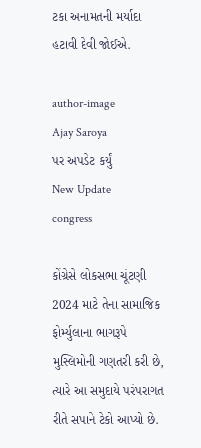ટકા અનામતની મર્યાદા હટાવી દેવી જોઈએ.

author-image
Ajay Saroya
પર અપડેટ કર્યું
New Update
congress

કોંગ્રેસે લોકસભા ચૂંટણી 2024 માટે તેના સામાજિક ફોર્મ્યુલાના ભાગરૂપે મુસ્લિમોની ગણતરી કરી છે, ત્યારે આ સમુદાયે પરંપરાગત રીતે સપાને ટેકો આપ્યો છે.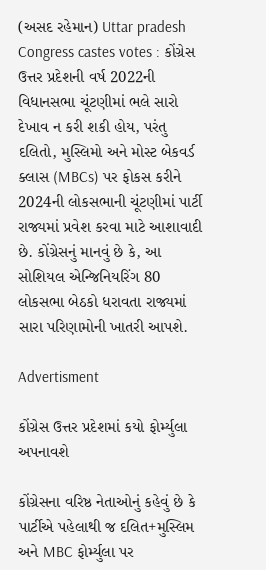(અસદ રહેમાન) Uttar pradesh Congress castes votes : કોંગ્રેસ ઉત્તર પ્રદેશની વર્ષ 2022ની વિધાનસભા ચૂંટણીમાં ભલે સારો દેખાવ ન કરી શકી હોય, પરંતુ દલિતો, મુસ્લિમો અને મોસ્ટ બેકવર્ડ ક્લાસ (MBCs) પર ફોકસ કરીને 2024ની લોકસભાની ચૂંટણીમાં પાર્ટી રાજ્યમાં પ્રવેશ કરવા માટે આશાવાદી છે. કોંગ્રેસનું માનવું છે કે, આ સોશિયલ એન્જિનિયરિંગ 80 લોકસભા બેઠકો ધરાવતા રાજ્યમાં સારા પરિણામોની ખાતરી આપશે.

Advertisment

કોંગ્રેસ ઉત્તર પ્રદેશમાં કયો ફોર્મ્યુલા અપનાવશે

કોંગ્રેસના વરિષ્ઠ નેતાઓનું કહેવું છે કે પાર્ટીએ પહેલાથી જ દલિત+મુસ્લિમ અને MBC ફોર્મ્યુલા પર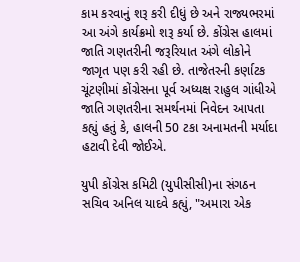કામ કરવાનું શરૂ કરી દીધું છે અને રાજ્યભરમાં આ અંગે કાર્યક્રમો શરૂ કર્યા છે. કોંગ્રેસ હાલમાં જાતિ ગણતરીની જરૂરિયાત અંગે લોકોને જાગૃત પણ કરી રહી છે. તાજેતરની કર્ણાટક ચૂંટણીમાં કોંગ્રેસના પૂર્વ અધ્યક્ષ રાહુલ ગાંધીએ જાતિ ગણતરીના સમર્થનમાં નિવેદન આપતા કહ્યું હતું કે, હાલની 50 ટકા અનામતની મર્યાદા હટાવી દેવી જોઈએ.

યુપી કોંગ્રેસ કમિટી (યુપીસીસી)ના સંગઠન સચિવ અનિલ યાદવે કહ્યું, "અમારા એક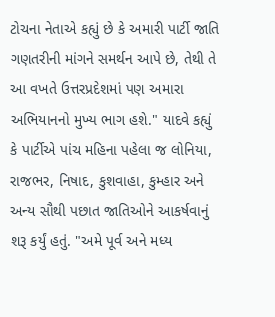ટોચના નેતાએ કહ્યું છે કે અમારી પાર્ટી જાતિ ગણતરીની માંગને સમર્થન આપે છે, તેથી તે આ વખતે ઉત્તરપ્રદેશમાં પણ અમારા અભિયાનનો મુખ્ય ભાગ હશે." યાદવે કહ્યું કે પાર્ટીએ પાંચ મહિના પહેલા જ લોનિયા, રાજભર, નિષાદ, કુશવાહા, કુમ્હાર અને અન્ય સૌથી પછાત જાતિઓને આકર્ષવાનું શરૂ કર્યું હતું. "અમે પૂર્વ અને મધ્ય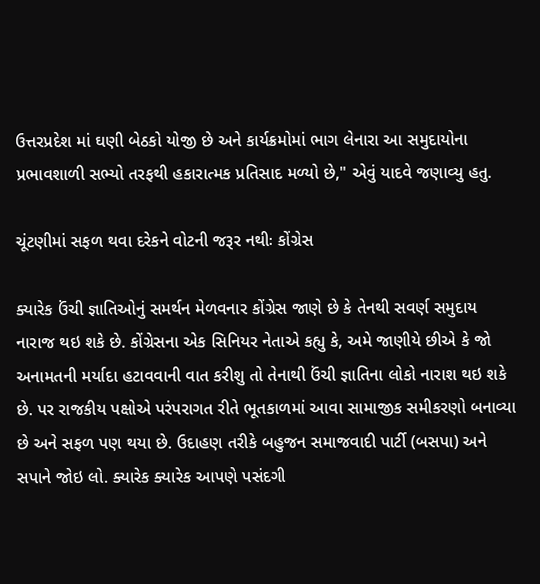ઉત્તરપ્રદેશ માં ઘણી બેઠકો યોજી છે અને કાર્યક્રમોમાં ભાગ લેનારા આ સમુદાયોના પ્રભાવશાળી સભ્યો તરફથી હકારાત્મક પ્રતિસાદ મળ્યો છે," એવું યાદવે જણાવ્યુ હતુ.

ચૂંટણીમાં સફળ થવા દરેકને વોટની જરૂર નથીઃ કોંગ્રેસ

ક્યારેક ઉંચી જ્ઞાતિઓનું સમર્થન મેળવનાર કોંગ્રેસ જાણે છે કે તેનથી સવર્ણ સમુદાય નારાજ થઇ શકે છે. કોંગ્રેસના એક સિનિયર નેતાએ કહ્યુ કે, અમે જાણીયે છીએ કે જો અનામતની મર્યાદા હટાવવાની વાત કરીશુ તો તેનાથી ઉંચી જ્ઞાતિના લોકો નારાશ થઇ શકે છે. પર રાજકીય પક્ષોએ પરંપરાગત રીતે ભૂતકાળમાં આવા સામાજીક સમીકરણો બનાવ્યા છે અને સફળ પણ થયા છે. ઉદાહણ તરીકે બહુજન સમાજવાદી પાર્ટી (બસપા) અને સપાને જોઇ લો. ક્યારેક ક્યારેક આપણે પસંદગી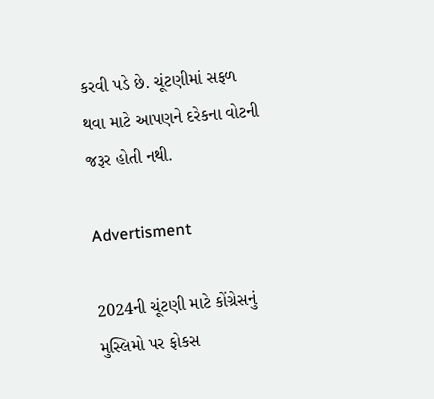કરવી પડે છે. ચૂંટણીમાં સફળ થવા માટે આપણને દરેકના વોટની જરૂર હોતી નથી.

Advertisment

2024ની ચૂંટણી માટે કોંગ્રેસનું મુસ્લિમો પર ફોકસ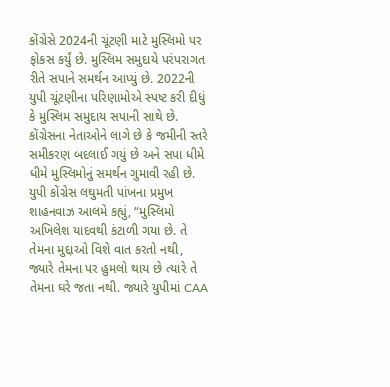કોંગ્રેસે 2024ની ચૂંટણી માટે મુસ્લિમો પર ફોકસ કર્યું છે. મુસ્લિમ સમુદાયે પરંપરાગત રીતે સપાને સમર્થન આપ્યું છે. 2022ની યુપી ચૂંટણીના પરિણામોએ સ્પષ્ટ કરી દીધું કે મુસ્લિમ સમુદાય સપાની સાથે છે. કોંગ્રેસના નેતાઓને લાગે છે કે જમીની સ્તરે સમીકરણ બદલાઈ ગયું છે અને સપા ધીમે ધીમે મુસ્લિમોનું સમર્થન ગુમાવી રહી છે. યુપી કોંગ્રેસ લઘુમતી પાંખના પ્રમુખ શાહનવાઝ આલમે કહ્યું, “મુસ્લિમો અખિલેશ યાદવથી કંટાળી ગયા છે. તે તેમના મુદ્દાઓ વિશે વાત કરતો નથી, જ્યારે તેમના પર હુમલો થાય છે ત્યારે તે તેમના ઘરે જતા નથી. જ્યારે યુપીમાં CAA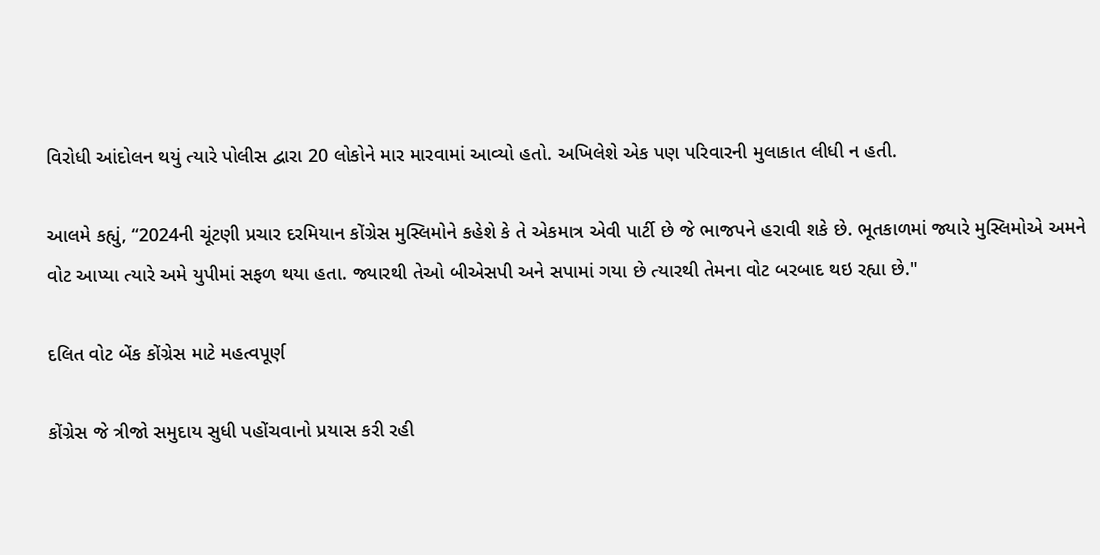વિરોધી આંદોલન થયું ત્યારે પોલીસ દ્વારા 20 લોકોને માર મારવામાં આવ્યો હતો. અખિલેશે એક પણ પરિવારની મુલાકાત લીધી ન હતી.

આલમે કહ્યું, “2024ની ચૂંટણી પ્રચાર દરમિયાન કોંગ્રેસ મુસ્લિમોને કહેશે કે તે એકમાત્ર એવી પાર્ટી છે જે ભાજપને હરાવી શકે છે. ભૂતકાળમાં જ્યારે મુસ્લિમોએ અમને વોટ આપ્યા ત્યારે અમે યુપીમાં સફળ થયા હતા. જ્યારથી તેઓ બીએસપી અને સપામાં ગયા છે ત્યારથી તેમના વોટ બરબાદ થઇ રહ્યા છે."

દલિત વોટ બેંક કોંગ્રેસ માટે મહત્વપૂર્ણ

કોંગ્રેસ જે ત્રીજો સમુદાય સુધી પહોંચવાનો પ્રયાસ કરી રહી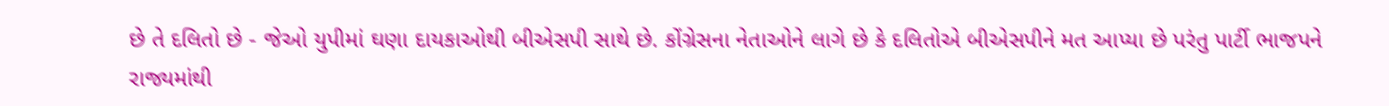છે તે દલિતો છે - જેઓ યુપીમાં ઘણા દાયકાઓથી બીએસપી સાથે છે. કોંગ્રેસના નેતાઓને લાગે છે કે દલિતોએ બીએસપીને મત આપ્યા છે પરંતુ પાર્ટી ભાજપને રાજ્યમાંથી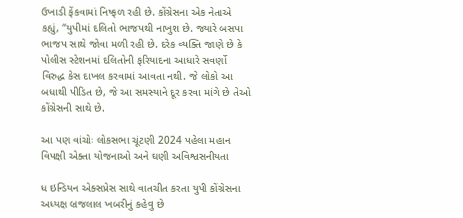ઉખાડી ફેંકવામાં નિષ્ફળ રહી છે. કોંગ્રેસના એક નેતાએ કહ્યું, “યુપીમાં દલિતો ભાજપથી નાખુશ છે. જ્યારે બસપા ભાજપ સાથે જોવા મળી રહી છે. દરેક વ્યક્તિ જાણે છે કે પોલીસ સ્ટેશનમાં દલિતોની ફરિયાદના આધારે સવર્ણો વિરુદ્ધ કેસ દાખલ કરવામાં આવતા નથી. જે લોકો આ બધાથી પીડિત છે, જે આ સમસ્યાને દૂર કરવા માંગે છે તેઓ કોંગ્રેસની સાથે છે.

આ પણ વાંચોઃ લોકસભા ચૂંટણી 2024 પહેલા મહાન વિપક્ષી એક્તા યોજનાઓ અને ઘણી અવિશ્વસનીયતા

ધ ઇન્ડિયન એક્સપ્રેસ સાથે વાતચીત કરતા યુપી કોંગ્રેસના અધ્યક્ષ બ્રજલાલ ખબરીનું કહેવુ છે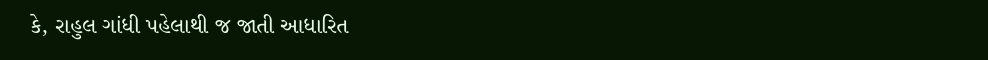કે, રાહુલ ગાંધી પહેલાથી જ જાતી આધારિત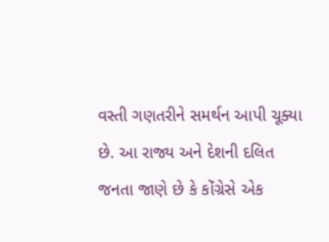વસ્તી ગણતરીને સમર્થન આપી ચૂક્યા છે. આ રાજ્ય અને દેશની દલિત જનતા જાણે છે કે કોંગ્રેસે એક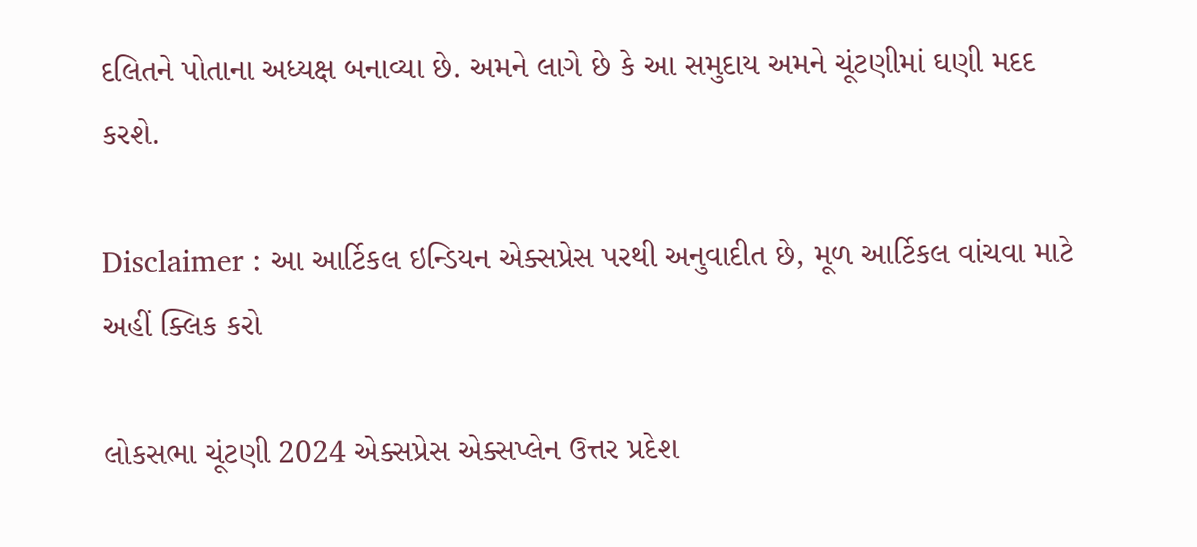દલિતને પોતાના અધ્યક્ષ બનાવ્યા છે. અમને લાગે છે કે આ સમુદાય અમને ચૂંટણીમાં ઘણી મદદ કરશે.

Disclaimer : આ આર્ટિકલ ઇન્ડિયન એક્સપ્રેસ પરથી અનુવાદીત છે, મૂળ આર્ટિકલ વાંચવા માટે અહીં ક્લિક કરો

લોકસભા ચૂંટણી 2024 એક્સપ્રેસ એક્સપ્લેન ઉત્તર પ્રદેશ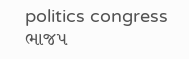politics congress ભાજપ